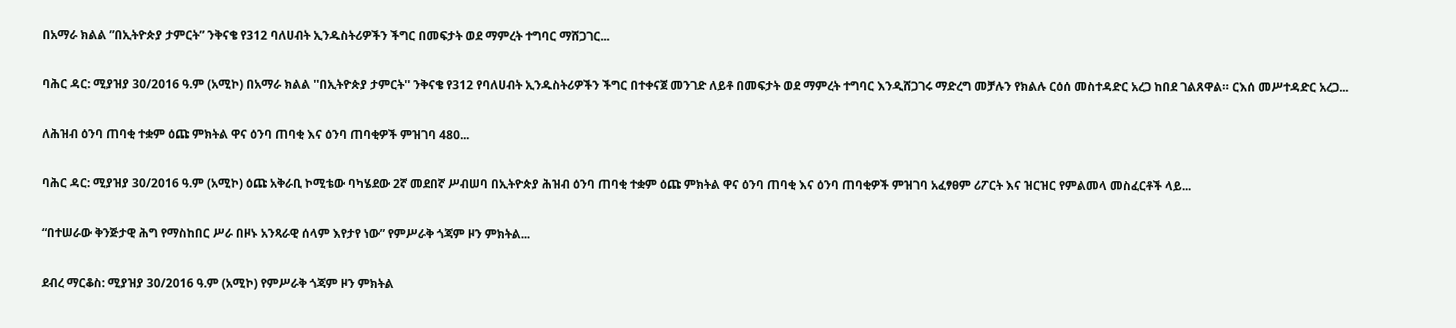በአማራ ክልል ”በኢትዮጵያ ታምርት” ንቅናቄ የ312 ባለሀብት ኢንዱስትሪዎችን ችግር በመፍታት ወደ ማምረት ተግባር ማሸጋገር...

ባሕር ዳር: ሚያዝያ 30/2016 ዓ.ም (አሚኮ) በአማራ ክልል ''በኢትዮጵያ ታምርት'' ንቅናቄ የ312 የባለሀብት ኢንዱስትሪዎችን ችግር በተቀናጀ መንገድ ለይቶ በመፍታት ወደ ማምረት ተግባር እንዲሸጋገሩ ማድረግ መቻሉን የክልሉ ርዕሰ መስተዳድር አረጋ ከበደ ገልጸዋል። ርእሰ መሥተዳድር አረጋ...

ለሕዝብ ዕንባ ጠባቂ ተቋም ዕጩ ምክትል ዋና ዕንባ ጠባቂ እና ዕንባ ጠባቂዎች ምዝገባ 480...

ባሕር ዳር: ሚያዝያ 30/2016 ዓ.ም (አሚኮ) ዕጩ አቅራቢ ኮሚቴው ባካሄደው 2ኛ መደበኛ ሥብሠባ በኢትዮጵያ ሕዝብ ዕንባ ጠባቂ ተቋም ዕጩ ምክትል ዋና ዕንባ ጠባቂ እና ዕንባ ጠባቂዎች ምዝገባ አፈፃፀም ሪፖርት እና ዝርዝር የምልመላ መስፈርቶች ላይ...

“በተሠራው ቅንጅታዊ ሕግ የማስከበር ሥራ በዞኑ አንጻራዊ ሰላም እየታየ ነው” የምሥራቅ ጎጃም ዞን ምክትል...

ደብረ ማርቆስ: ሚያዝያ 30/2016 ዓ.ም (አሚኮ) የምሥራቅ ጎጃም ዞን ምክትል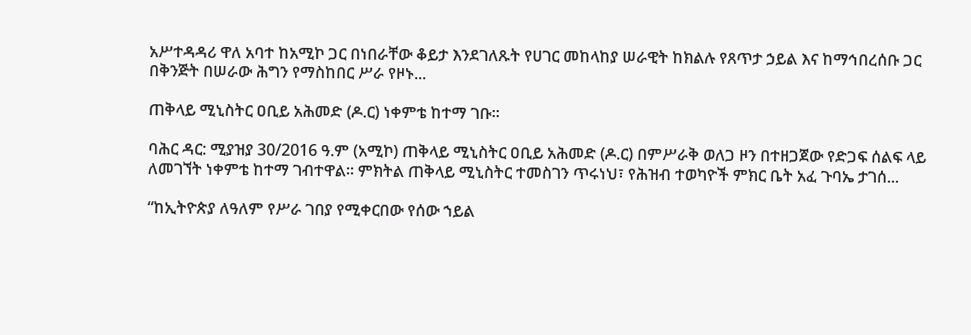አሥተዳዳሪ ዋለ አባተ ከአሚኮ ጋር በነበራቸው ቆይታ እንደገለጹት የሀገር መከላከያ ሠራዊት ከክልሉ የጸጥታ ኃይል እና ከማኅበረሰቡ ጋር በቅንጅት በሠራው ሕግን የማስከበር ሥራ የዞኑ...

ጠቅላይ ሚኒስትር ዐቢይ አሕመድ (ዶ.ር) ነቀምቴ ከተማ ገቡ።

ባሕር ዳር: ሚያዝያ 30/2016 ዓ.ም (አሚኮ) ጠቅላይ ሚኒስትር ዐቢይ አሕመድ (ዶ.ር) በምሥራቅ ወለጋ ዞን በተዘጋጀው የድጋፍ ሰልፍ ላይ ለመገኘት ነቀምቴ ከተማ ገብተዋል፡፡ ምክትል ጠቅላይ ሚኒስትር ተመስገን ጥሩነህ፣ የሕዝብ ተወካዮች ምክር ቤት አፈ ጉባኤ ታገሰ...

“ከኢትዮጵያ ለዓለም የሥራ ገበያ የሚቀርበው የሰው ኀይል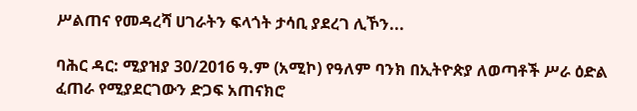ሥልጠና የመዳረሻ ሀገራትን ፍላጎት ታሳቢ ያደረገ ሊኾን...

ባሕር ዳር: ሚያዝያ 30/2016 ዓ.ም (አሚኮ) የዓለም ባንክ በኢትዮጵያ ለወጣቶች ሥራ ዕድል ፈጠራ የሚያደርገውን ድጋፍ አጠናክሮ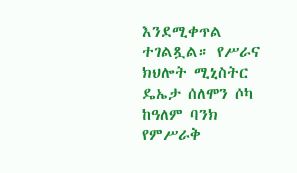እንደሚቀጥል ተገልጿል። የሥራና ክህሎት ሚኒስትር ዴኤታ ሰለሞን ሶካ ከዓለም ባንክ የምሥራቅ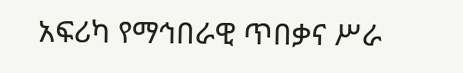አፍሪካ የማኅበራዊ ጥበቃና ሥራ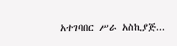አተገባበር ሥራ አስኪያጅ...